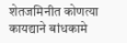शेतजमिनीत कोणत्या कायद्याने बांधकामे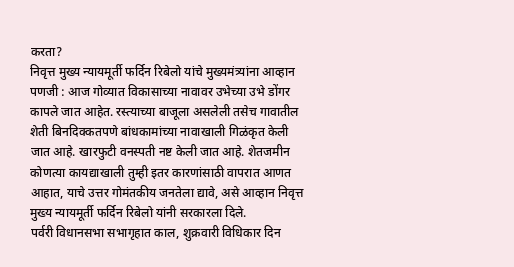करता?
निवृत्त मुख्य न्यायमूर्ती फर्दिन रिबेलो यांचे मुख्यमंत्र्यांना आव्हान
पणजी : आज गोव्यात विकासाच्या नावावर उभेच्या उभे डोंगर कापले जात आहेत. रस्त्याच्या बाजूला असलेली तसेच गावातील शेती बिनदिक्कतपणे बांधकामांच्या नावाखाली गिळंकृत केली जात आहे. खारफुटी वनस्पती नष्ट केली जात आहे. शेतजमीन कोणत्या कायद्याखाली तुम्ही इतर कारणांसाठी वापरात आणत आहात, याचे उत्तर गोमंतकीय जनतेला द्यावे, असे आव्हान निवृत्त मुख्य न्यायमूर्ती फर्दिन रिबेलो यांनी सरकारला दिले.
पर्वरी विधानसभा सभागृहात काल, शुक्रवारी विधिकार दिन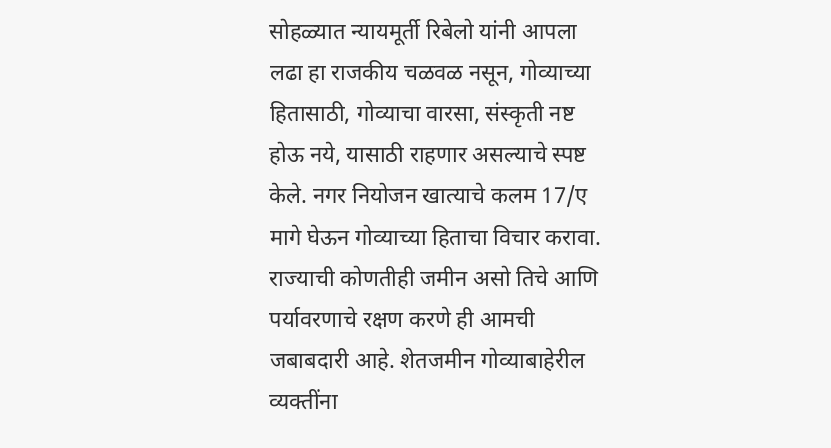सोहळ्यात न्यायमूर्ती रिबेलो यांनी आपला लढा हा राजकीय चळवळ नसून, गोव्याच्या हितासाठी, गोव्याचा वारसा, संस्कृती नष्ट होऊ नये, यासाठी राहणार असल्याचे स्पष्ट केले. नगर नियोजन खात्याचे कलम 17/ए मागे घेऊन गोव्याच्या हिताचा विचार करावा. राज्याची कोणतीही जमीन असो तिचे आणि पर्यावरणाचे रक्षण करणे ही आमची जबाबदारी आहे. शेतजमीन गोव्याबाहेरील व्यक्तींना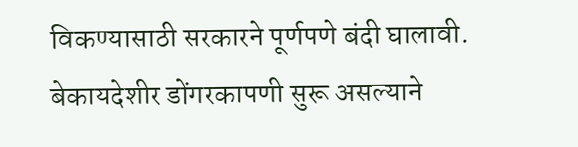विकण्यासाठी सरकारने पूर्णपणे बंदी घालावी. बेकायदेशीर डोंगरकापणी सुरू असल्याने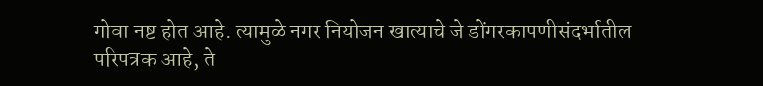गोवा नष्ट होत आहे. त्यामुळे नगर नियोजन खात्याचे जे डोंगरकापणीसंदर्भातील परिपत्रक आहे, ते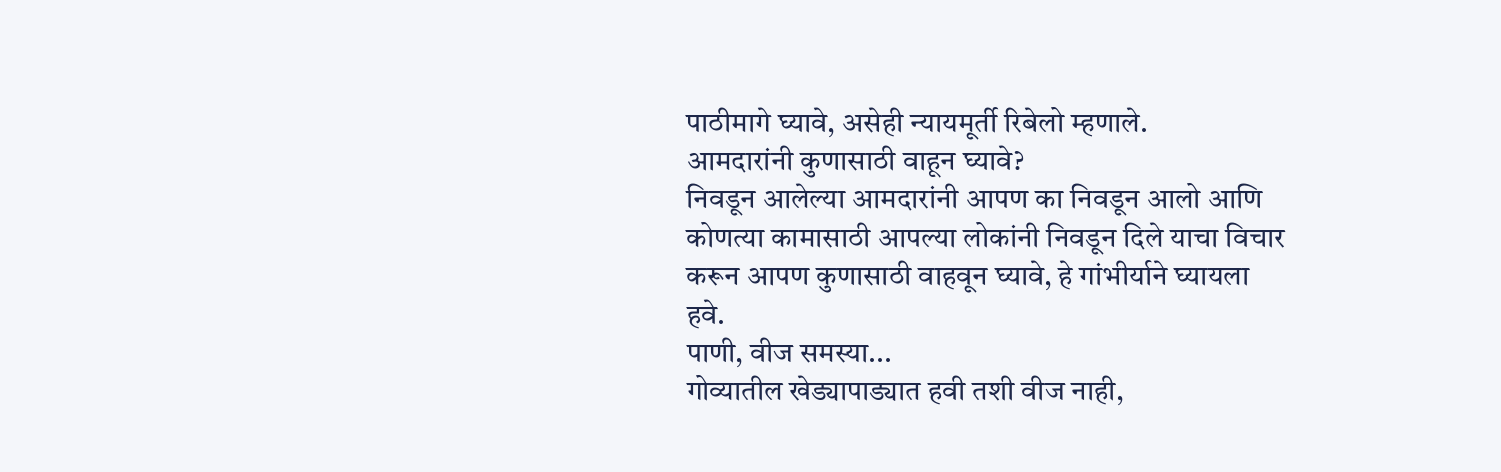पाठीमागे घ्यावे, असेही न्यायमूर्ती रिबेलो म्हणाले.
आमदारांनी कुणासाठी वाहून घ्यावे?
निवडून आलेल्या आमदारांनी आपण का निवडून आलो आणि कोणत्या कामासाठी आपल्या लोकांनी निवडून दिले याचा विचार करून आपण कुणासाठी वाहवून घ्यावे, हे गांभीर्याने घ्यायला हवे.
पाणी, वीज समस्या...
गोव्यातील खेड्यापाड्यात हवी तशी वीज नाही,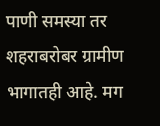पाणी समस्या तर शहराबरोबर ग्रामीण भागातही आहे. मग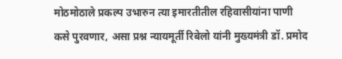मोठमोठाले प्रकल्प उभारुन त्या इमारतीतील रहिवासीयांना पाणी कसे पुरवणार, असा प्रश्न न्यायमूर्ती रिबेलो यांनी मुख्यमंत्री डॉ. प्रमोद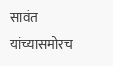सावंत यांच्यासमोरच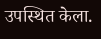उपस्थित केला.